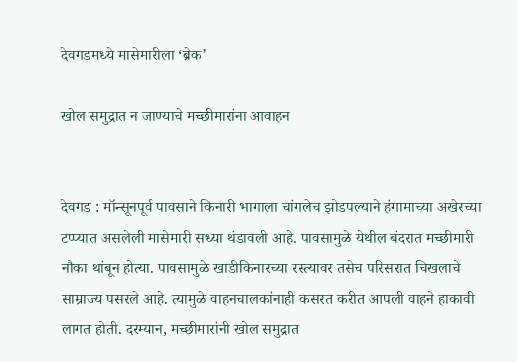देवगडमध्ये मासेमारीला ‘ब्रेक’

खोल समुद्रात न जाण्याचे मच्छीमारांना आवाहन


देवगड : मॉन्सूनपूर्व पावसाने किनारी भागाला चांगलेच झोडपल्याने हंगामाच्या अखेरच्या टप्प्यात असलेली मासेमारी सध्या थंडावली आहे. पावसामुळे येथील बंदरात मच्छीमारी नौका थांबून होत्या. पावसामुळे खाडीकिनारच्या रस्त्यावर तसेच परिसरात चिखलाचे साम्राज्य पसरले आहे. त्यामुळे वाहनचालकांनाही कसरत करीत आपली वाहने हाकावी लागत होती. दरम्यान, मच्छीमारांनी खोल समुद्रात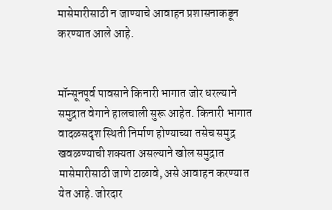मासेमारीसाठी न जाण्याचे आवाहन प्रशासनाकडून करण्यात आले आहे.


मॉन्सूनपूर्व पावसाने किनारी भागात जोर धरल्याने समुद्रात वेगाने हालचाली सुरू आहेत. किनारी भागात वादळसदृश स्थिती निर्माण होण्याच्या तसेच समुद्र खवळण्याची शक्यता असल्याने खोल समुद्रात मासेमारीसाठी जाणे टाळावे, असे आवाहन करण्यात येत आहे. जोरदार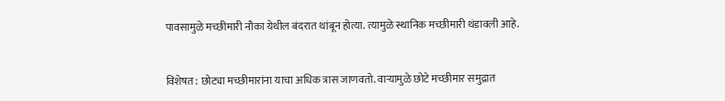पावसामुळे मच्छीमारी नौका येथील बंदरात थांबून होत्या. त्यामुळे स्थानिक मच्छीमारी थंडावली आहे.


विशेषत: छोट्या मच्छीमारांना याचा अधिक त्रास जाणवतो. वाऱ्यामुळे छोटे मच्छीमार समुद्रात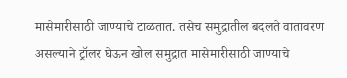मासेमारीसाठी जाण्याचे टाळतात. तसेच समुद्रातील बदलते वातावरण असल्याने ट्रॉलर घेऊन खोल समुद्रात मासेमारीसाठी जाण्याचे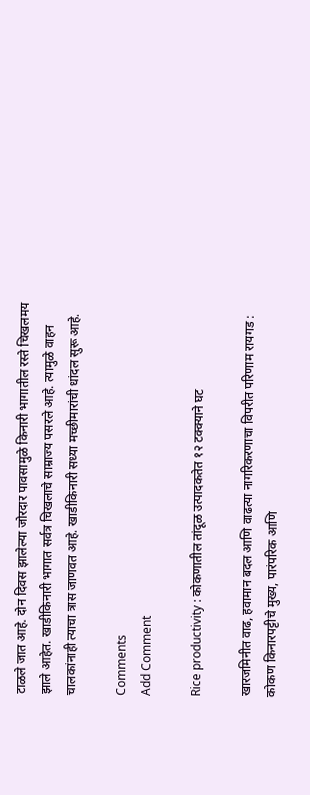टाळले जात आहे. दोन दिवस झालेल्या जोरदार पावसामुळे किनारी भागातील रस्ते चिखलमय झाले आहेत. खाडीकिनारी भागात सर्वत्र चिखलाचे साम्राज्य पसरले आहे. त्यामुळे वाहन चालकांनाही त्याचा त्रास जाणवत आहे. खाडीकिनारी सध्या मच्छीमारांची धांदल सुरू आहे.

Comments
Add Comment

Rice productivity : कोकणातील तांदूळ उत्पादकतेत १२ टक्क्याने घट

खारजमिनीत वाढ, हवामान बदल आणि वाढत्या नागरिकरणाचा विपरीत परिणाम रायगड : कोकण किनारपट्टीचे मुख्य, पारंपरिक आणि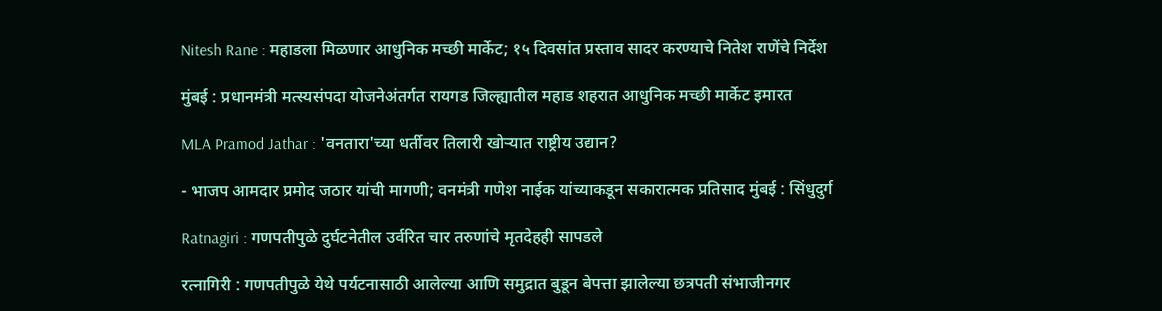Nitesh Rane : महाडला मिळणार आधुनिक मच्छी मार्केट; १५ दिवसांत प्रस्ताव सादर करण्याचे नितेश राणेंचे निर्देश

मुंबई : प्रधानमंत्री मत्स्यसंपदा योजनेअंतर्गत रायगड जिल्ह्यातील महाड शहरात आधुनिक मच्छी मार्केट इमारत

MLA Pramod Jathar : 'वनतारा'च्या धर्तीवर तिलारी खोऱ्यात राष्ट्रीय उद्यान?

- भाजप आमदार प्रमोद जठार यांची मागणी; वनमंत्री गणेश नाईक यांच्याकडून सकारात्मक प्रतिसाद मुंबई : सिंधुदुर्ग

Ratnagiri : गणपतीपुळे दुर्घटनेतील उर्वरित चार तरुणांचे मृतदेहही सापडले

रत्नागिरी : गणपतीपुळे येथे पर्यटनासाठी आलेल्या आणि समुद्रात बुडून बेपत्ता झालेल्या छत्रपती संभाजीनगर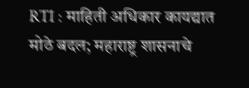RTI : माहिती अधिकार कायद्यात मोठे बदल; महाराष्ट्र शासनाचे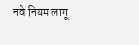नवे नियम लागू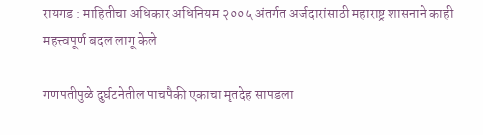रायगड : माहितीचा अधिकार अधिनियम २००५ अंतर्गत अर्जदारांसाठी महाराष्ट्र शासनाने काही महत्त्वपूर्ण बदल लागू केले

गणपतीपुळे दुर्घटनेतील पाचपैकी एकाचा मृतदेह सापडला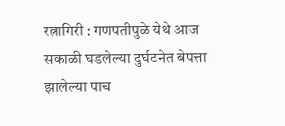रत्नागिरी : गणपतीपुळे येथे आज सकाळी घडलेल्या दुर्घटनेत बेपत्ता झालेल्या पाच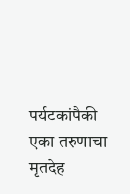पर्यटकांपैकी एका तरुणाचा मृतदेह